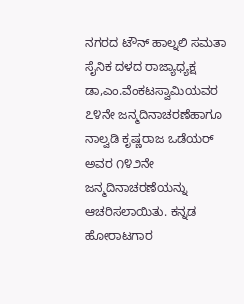ನಗರದ ಟೌನ್ ಹಾಲ್ನಲಿ ಸಮತಾ ಸೈನಿಕ ದಳದ ರಾಜ್ಯಾಧ್ಯಕ್ಷ ಡಾ,ಎಂ.ವೆಂಕಟಸ್ವಾಮಿಯವರ ೭೪ನೇ ಜನ್ಮದಿನಾಚರಣೆಹಾಗೂ ನಾಲ್ವಡಿ ಕೃಷ್ಣರಾಜ ಒಡೆಯರ್ ಅವರ ೧೪೨ನೇ ಜನ್ಮದಿನಾಚರಣೆಯನ್ನು ಆಚರಿಸಲಾಯಿತು. ಕನ್ನಡ ಹೋರಾಟಗಾರ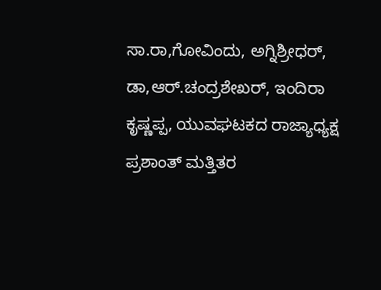ಸಾ.ರಾ,ಗೋವಿಂದು, ಅಗ್ನಿಶ್ರೀಧರ್, ಡಾ,ಆರ್.ಚಂದ್ರಶೇಖರ್, ಇಂದಿರಾ ಕೃಷ್ಣಪ್ಪ, ಯುವಘಟಕದ ರಾಜ್ಯಾಧ್ಯಕ್ಷ ಪ್ರಶಾಂತ್ ಮತ್ತಿತರ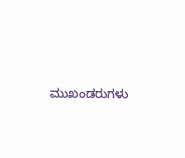ಮುಖಂಡರುಗಳು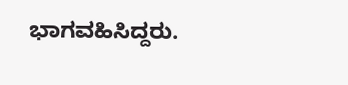ಭಾಗವಹಿಸಿದ್ದರು.